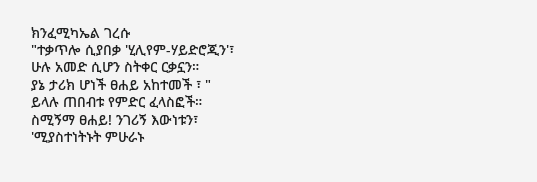ክንፈሚካኤል ገረሱ
"ተቃጥሎ ሲያበቃ 'ሂሊየም-ሃይድሮጂን'፣
ሁሉ አመድ ሲሆን ስትቀር ርቃኗን።
ያኔ ታሪክ ሆነች ፀሐይ አከተመች ፣ "
ይላሉ ጠበብቱ የምድር ፈላስፎች።
ስሚኝማ ፀሐይ! ንገሪኝ እውነቱን፣
'ሚያስተነትኑት ምሁራኑ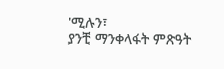'ሚሉን፣
ያንቺ ማንቀላፋት ምጽዓት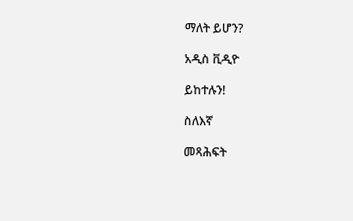ማለት ይሆን?

አዲስ ቪዲዮ

ይከተሉን!

ስለእኛ

መጻሕፍት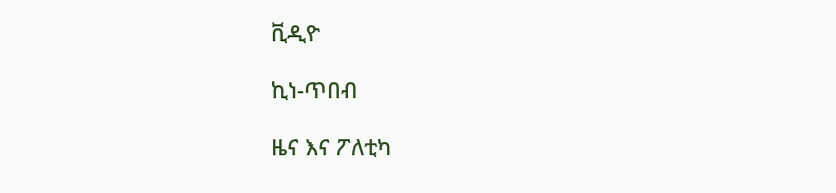ቪዲዮ

ኪነ-ጥበብ

ዜና እና ፖለቲካ